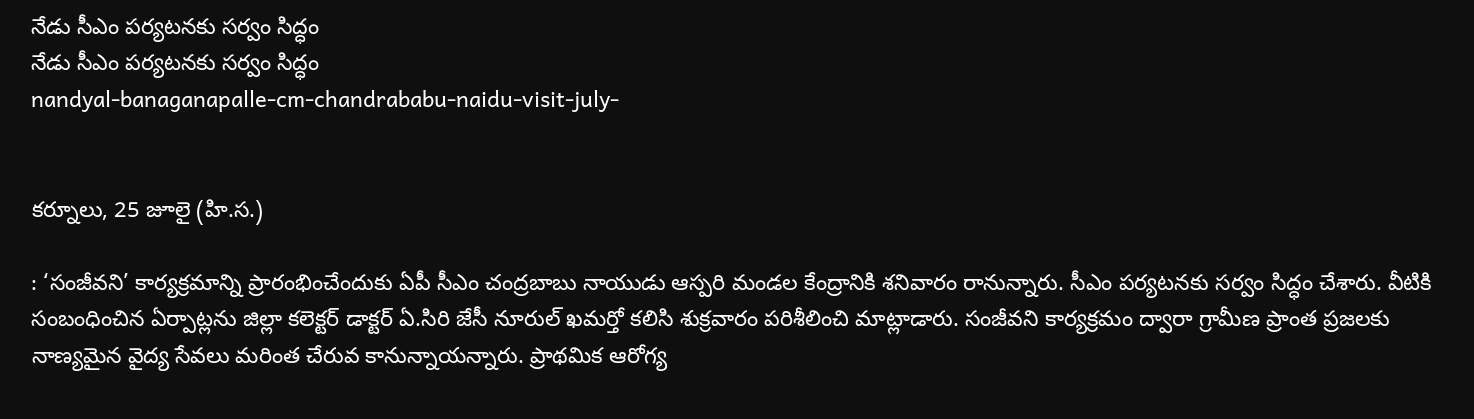నేడు సీఎం పర్యటనకు సర్వం సిద్ధం
నేడు సీఎం పర్యటనకు సర్వం సిద్ధం
nandyal-banaganapalle-cm-chandrababu-naidu-visit-july-


కర్నూలు, 25 జూలై (హి.స.)

: ‘సంజీవని’ కార్యక్రమాన్ని ప్రారంభించేందుకు ఏపీ సీఎం చంద్రబాబు నాయుడు ఆస్పరి మండల కేంద్రానికి శనివారం రానున్నారు. సీఎం పర్యటనకు సర్వం సిద్ధం చేశారు. వీటికి సంబంధించిన ఏర్పాట్లను జిల్లా కలెక్టర్ డాక్టర్ ఏ.సిరి జేసీ నూరుల్ ఖమర్తో కలిసి శుక్రవారం పరిశీలించి మాట్లాడారు. సంజీవని కార్యక్రమం ద్వారా గ్రామీణ ప్రాంత ప్రజలకు నాణ్యమైన వైద్య సేవలు మరింత చేరువ కానున్నాయన్నారు. ప్రాథమిక ఆరోగ్య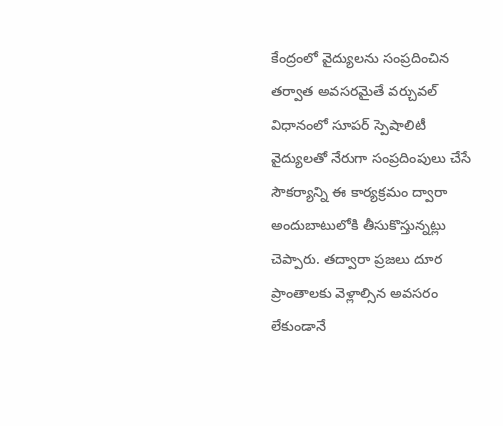కేంద్రంలో వైద్యులను సంప్రదించిన తర్వాత అవసరమైతే వర్చువల్ విధానంలో సూపర్ స్పెషాలిటీ వైద్యులతో నేరుగా సంప్రదింపులు చేసే సౌకర్యాన్ని ఈ కార్యక్రమం ద్వారా అందుబాటులోకి తీసుకొస్తున్నట్లు చెప్పారు. తద్వారా ప్రజలు దూర ప్రాంతాలకు వెళ్లాల్సిన అవసరం లేకుండానే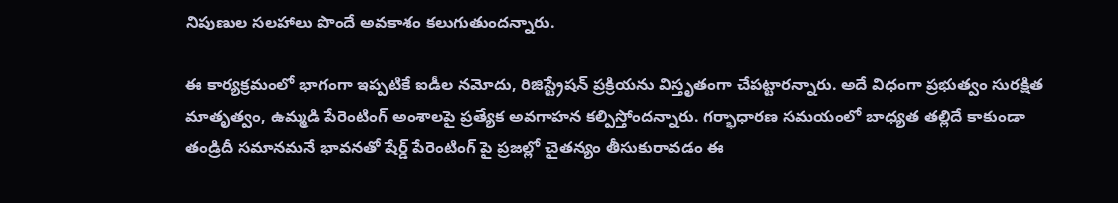నిపుణుల సలహాలు పొందే అవకాశం కలుగుతుందన్నారు.

ఈ కార్యక్రమంలో భాగంగా ఇప్పటికే ఐడీల నమోదు, రిజిస్ట్రేషన్ ప్రక్రియను విస్తృతంగా చేపట్టారన్నారు. అదే విధంగా ప్రభుత్వం సురక్షిత మాతృత్వం, ఉమ్మడి పేరెంటింగ్ అంశాలపై ప్రత్యేక అవగాహన కల్పిస్తోందన్నారు. గర్భాధారణ సమయంలో బాధ్యత తల్లిదే కాకుండా తండ్రిదీ సమానమనే భావనతో షేర్డ్ పేరెంటింగ్ పై ప్రజల్లో చైతన్యం తీసుకురావడం ఈ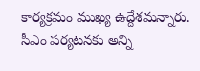కార్యక్రమం ముఖ్య ఉద్దేశమన్నారు. సీఎం పర్యటనకు అన్ని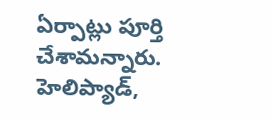ఏర్పాట్లు పూర్తి చేశామన్నారు. హెలిప్యాడ్,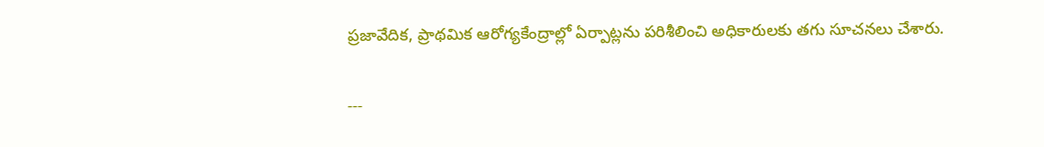ప్రజావేదిక, ప్రాథమిక ఆరోగ్యకేంద్రాల్లో ఏర్పాట్లను పరిశీలించి అధికారులకు తగు సూచనలు చేశారు.

---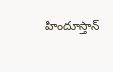హిందూస్తాన్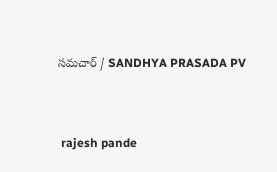సమచార్ / SANDHYA PRASADA PV


 rajesh pande